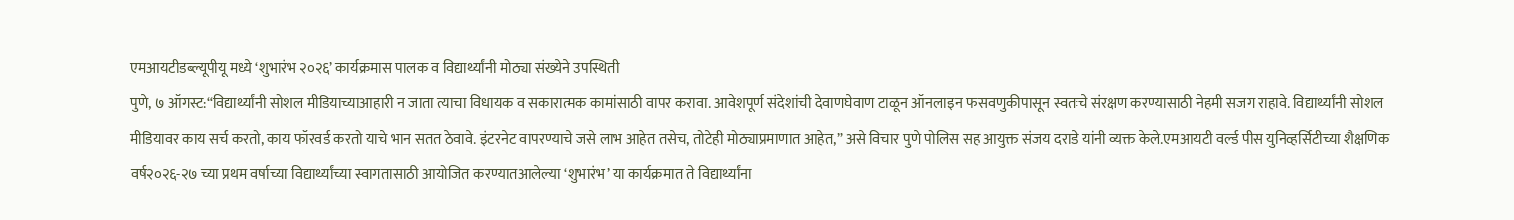एमआयटीडब्ल्यूपीयू मध्ये ‘शुभारंभ २०२६’ कार्यक्रमास पालक व विद्यार्थ्यांनी मोठ्या संख्येने उपस्थिती
पुणे, ७ ऑगस्ट:“विद्यार्थ्यांनी सोशल मीडियाच्याआहारी न जाता त्याचा विधायक व सकारात्मक कामांसाठी वापर करावा. आवेशपूर्ण संदेशांची देवाणघेवाण टाळून ऑनलाइन फसवणुकीपासून स्वतःचे संरक्षण करण्यासाठी नेहमी सजग राहावे. विद्यार्थ्यांनी सोशल मीडियावर काय सर्च करतो, काय फॉरवर्ड करतो याचे भान सतत ठेवावे. इंटरनेट वापरण्याचे जसे लाभ आहेत तसेच, तोटेही मोठ्याप्रमाणात आहेत,” असे विचार पुणे पोलिस सह आयुक्त संजय दराडे यांनी व्यक्त केले.एमआयटी वर्ल्ड पीस युनिव्हर्सिटीच्या शैक्षणिक वर्ष२०२६-२७ च्या प्रथम वर्षाच्या विद्यार्थ्यांच्या स्वागतासाठी आयोजित करण्यातआलेल्या ‘शुभारंभ’ या कार्यक्रमात ते विद्यार्थ्यांना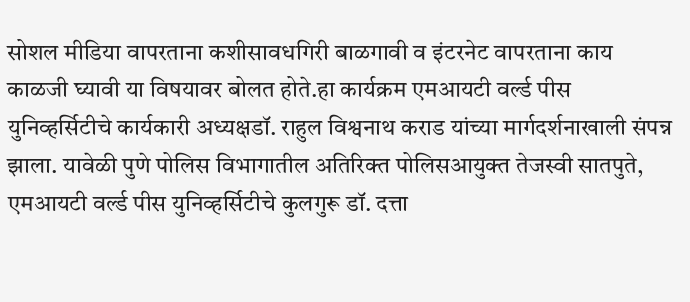सोशल मीडिया वापरताना कशीसावधगिरी बाळगावी व इंटरनेट वापरताना काय काळजी घ्यावी या विषयावर बोलत होते.हा कार्यक्रम एमआयटी वर्ल्ड पीस युनिव्हर्सिटीचे कार्यकारी अध्यक्षडॉ. राहुल विश्वनाथ कराड यांच्या मार्गदर्शनाखाली संपन्न झाला. यावेळी पुणे पोलिस विभागातील अतिरिक्त पोलिसआयुक्त तेजस्वी सातपुते, एमआयटी वर्ल्ड पीस युनिव्हर्सिटीचे कुलगुरू डॉ. दत्ता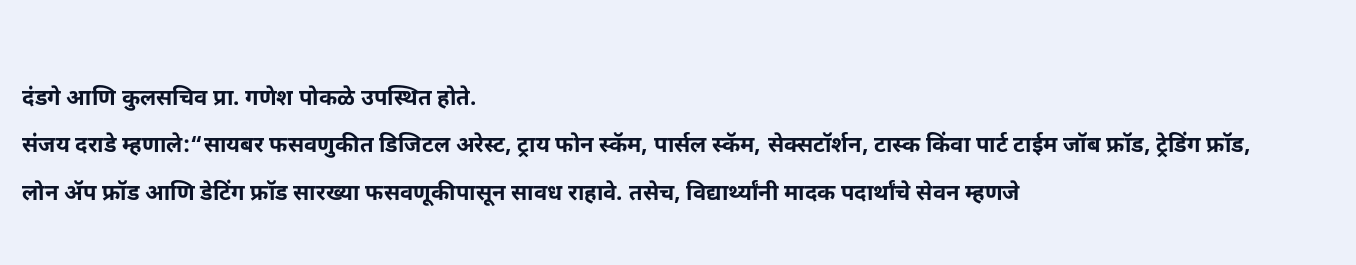दंडगे आणि कुलसचिव प्रा. गणेश पोकळे उपस्थित होते.
संजय दराडे म्हणाले:“सायबर फसवणुकीत डिजिटल अरेस्ट, ट्राय फोन स्कॅम, पार्सल स्कॅम, सेक्सटॉर्शन, टास्क किंवा पार्ट टाईम जॉब फ्रॉड, ट्रेडिंग फ्रॉड, लोन ॲप फ्रॉड आणि डेटिंग फ्रॉड सारख्या फसवणूकीपासून सावध राहावे. तसेच, विद्यार्थ्यांनी मादक पदार्थांचे सेवन म्हणजे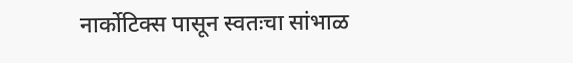नार्कोटिक्स पासून स्वतःचा सांभाळ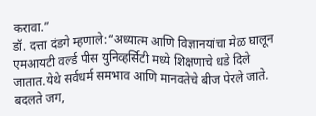करावा.”
डॉ. दत्ता दंडगे म्हणाले:“अध्यात्म आणि विज्ञानयांचा मेळ घालून एमआयटी वर्ल्ड पीस युनिव्हर्सिटी मध्ये शिक्षणाचे धडे दिले जातात.येथे सर्वधर्म समभाव आणि मानवतेचे बीज पेरले जाते. बदलते जग,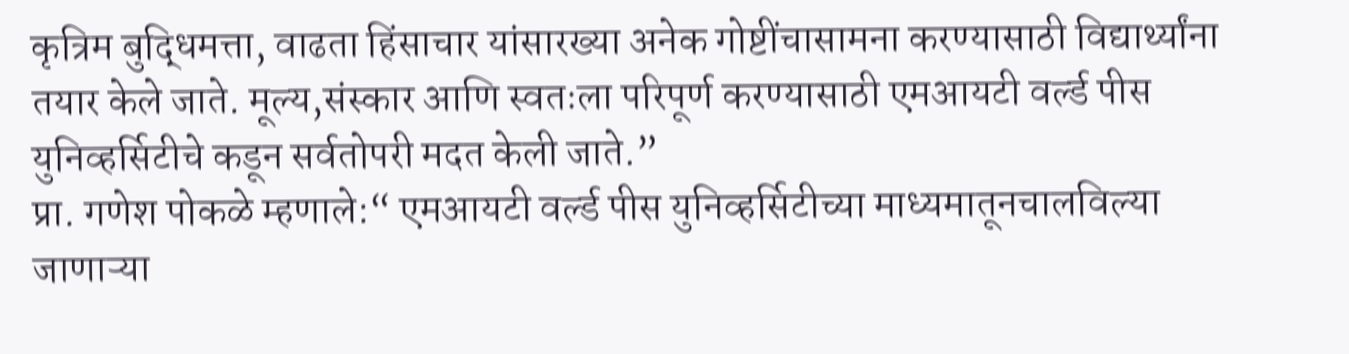कृत्रिम बुद्धिमत्ता, वाढता हिंसाचार यांसारख्या अनेक गोष्टींचासामना करण्यासाठी विद्यार्थ्यांना तयार केले जाते. मूल्य,संस्कार आणि स्वतःला परिपूर्ण करण्यासाठी एमआयटी वर्ल्ड पीस युनिव्हर्सिटीचे कडून सर्वतोपरी मदत केली जाते.”
प्रा. गणेश पोकळे म्हणाले:“ एमआयटी वर्ल्ड पीस युनिव्हर्सिटीच्या माध्यमातूनचालविल्या जाणाऱ्या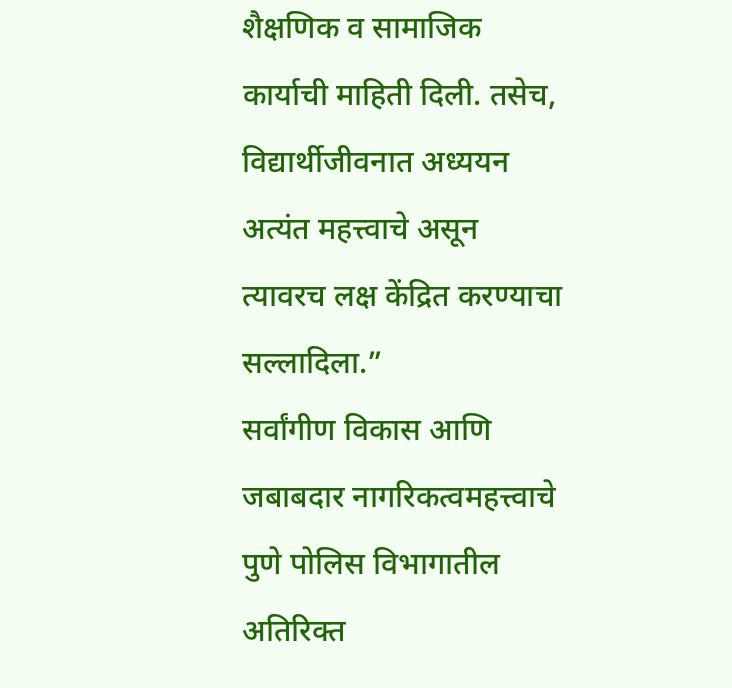शैक्षणिक व सामाजिक कार्याची माहिती दिली. तसेच, विद्यार्थीजीवनात अध्ययन अत्यंत महत्त्वाचे असून त्यावरच लक्ष केंद्रित करण्याचा सल्लादिला.”
सर्वांगीण विकास आणि जबाबदार नागरिकत्वमहत्त्वाचे
पुणे पोलिस विभागातील अतिरिक्त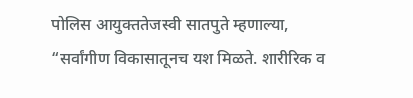पोलिस आयुक्ततेजस्वी सातपुते म्हणाल्या, “सर्वांगीण विकासातूनच यश मिळते. शारीरिक व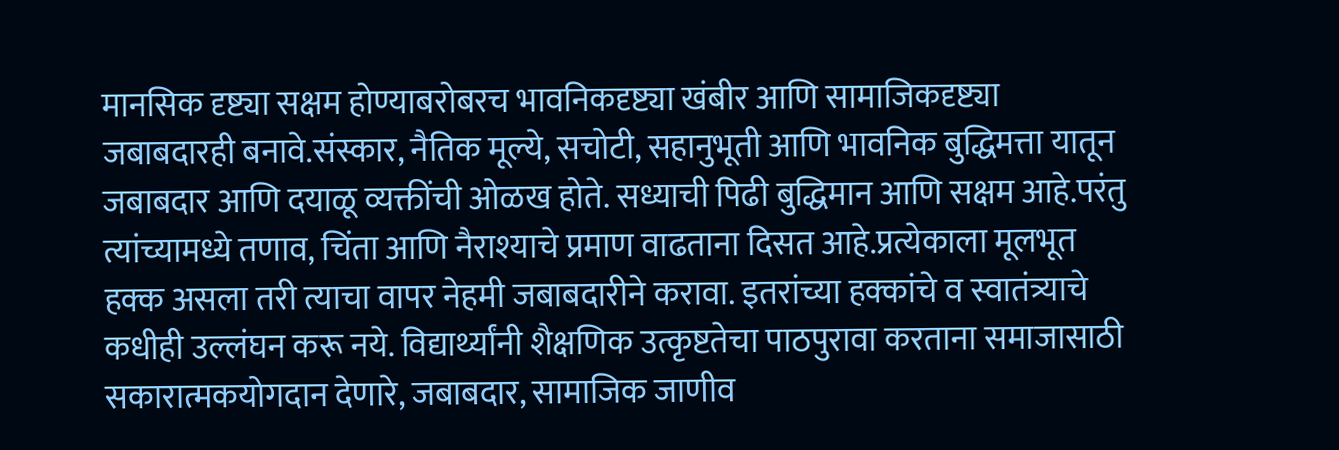मानसिक दृष्ट्या सक्षम होण्याबरोबरच भावनिकदृष्ट्या खंबीर आणि सामाजिकदृष्ट्या जबाबदारही बनावे.संस्कार, नैतिक मूल्ये, सचोटी, सहानुभूती आणि भावनिक बुद्धिमत्ता यातून जबाबदार आणि दयाळू व्यक्तींची ओळख होते. सध्याची पिढी बुद्धिमान आणि सक्षम आहे.परंतु त्यांच्यामध्ये तणाव, चिंता आणि नैराश्याचे प्रमाण वाढताना दिसत आहे.प्रत्येकाला मूलभूत हक्क असला तरी त्याचा वापर नेहमी जबाबदारीने करावा. इतरांच्या हक्कांचे व स्वातंत्र्याचे कधीही उल्लंघन करू नये. विद्यार्थ्यांनी शैक्षणिक उत्कृष्टतेचा पाठपुरावा करताना समाजासाठी सकारात्मकयोगदान देणारे, जबाबदार, सामाजिक जाणीव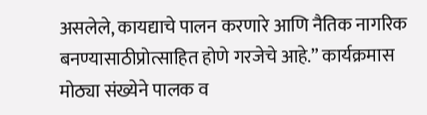असलेले, कायद्याचे पालन करणारे आणि नैतिक नागरिक बनण्यासाठीप्रोत्साहित होणे गरजेचे आहे.” कार्यक्रमास मोठ्या संख्येने पालक व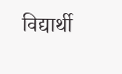विद्यार्थी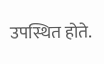उपस्थित होते.